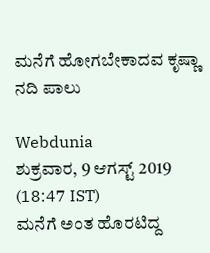ಮನೆಗೆ ಹೋಗಬೇಕಾದವ ಕೃಷ್ಣಾ ನದಿ ಪಾಲು

Webdunia
ಶುಕ್ರವಾರ, 9 ಆಗಸ್ಟ್ 2019 (18:47 IST)
ಮನೆಗೆ ಅಂತ ಹೊರಟಿದ್ದ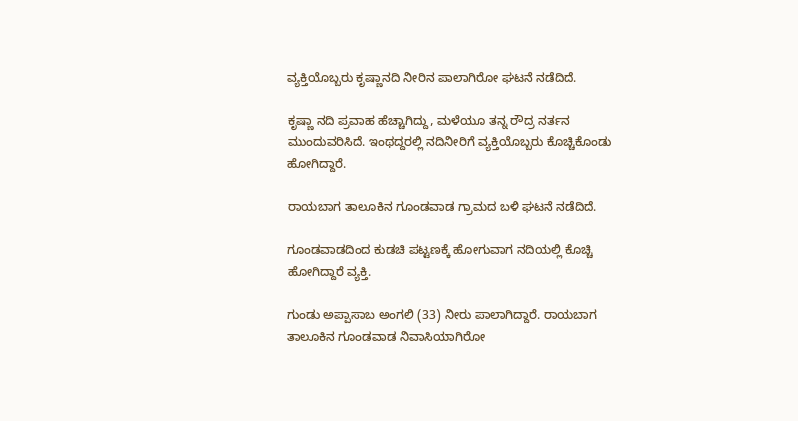ವ್ಯಕ್ತಿಯೊಬ್ಬರು ಕೃಷ್ಣಾನದಿ ನೀರಿನ ಪಾಲಾಗಿರೋ ಘಟನೆ ನಡೆದಿದೆ.

ಕೃಷ್ಣಾ ನದಿ ಪ್ರವಾಹ ಹೆಚ್ಚಾಗಿದ್ದು, ಮಳೆಯೂ ತನ್ನ ರೌದ್ರ ನರ್ತನ ಮುಂದುವರಿಸಿದೆ. ಇಂಥದ್ದರಲ್ಲಿ ನದಿನೀರಿಗೆ ವ್ಯಕ್ತಿಯೊಬ್ಬರು ಕೊಚ್ಚಿಕೊಂಡು ಹೋಗಿದ್ದಾರೆ.

ರಾಯಬಾಗ ತಾಲೂಕಿನ ಗೂಂಡವಾಡ ಗ್ರಾಮದ ಬಳಿ ಘಟನೆ ನಡೆದಿದೆ.

ಗೂಂಡವಾಡದಿಂದ ಕುಡಚಿ ಪಟ್ಟಣಕ್ಕೆ ಹೋಗುವಾಗ ನದಿಯಲ್ಲಿ ಕೊಚ್ಚಿ ಹೋಗಿದ್ದಾರೆ ವ್ಯಕ್ತಿ.

ಗುಂಡು ಅಪ್ಪಾಸಾಬ ಅಂಗಲಿ (33) ನೀರು ಪಾಲಾಗಿದ್ದಾರೆ. ರಾಯಬಾಗ ತಾಲೂಕಿನ ಗೂಂಡವಾಡ ನಿವಾಸಿಯಾಗಿರೋ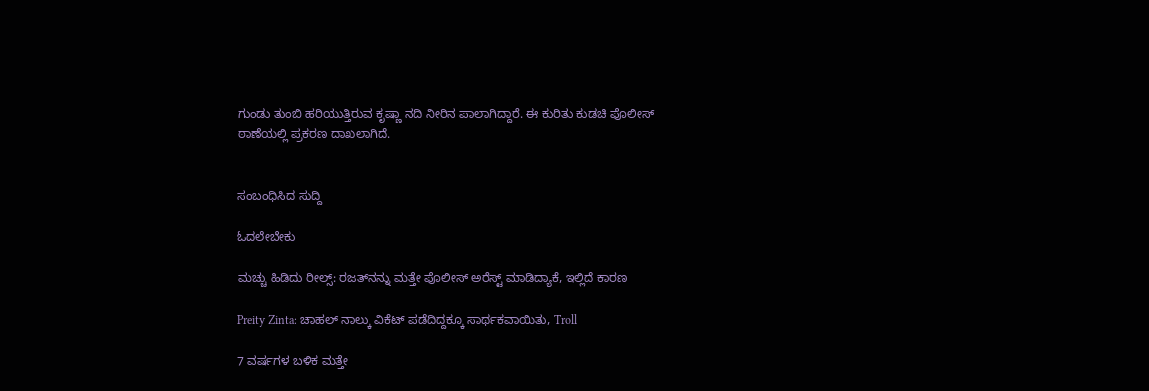ಗುಂಡು ತುಂಬಿ ಹರಿಯುತ್ತಿರುವ ಕೃಷ್ಣಾ ನದಿ ನೀರಿನ ಪಾಲಾಗಿದ್ದಾರೆ. ಈ ಕುರಿತು ಕುಡಚಿ ಪೊಲೀಸ್ ಠಾಣೆಯಲ್ಲಿ ಪ್ರಕರಣ ದಾಖಲಾಗಿದೆ.


ಸಂಬಂಧಿಸಿದ ಸುದ್ದಿ

ಓದಲೇಬೇಕು

ಮಚ್ಚು ಹಿಡಿದು ರೀಲ್ಸ್‌: ರಜತ್‌ನನ್ನು ಮತ್ತೇ ಪೊಲೀಸ್ ಅರೆಸ್ಟ್ ಮಾಡಿದ್ಯಾಕೆ, ಇಲ್ಲಿದೆ ಕಾರಣ

Preity Zinta: ಚಾಹಲ್ ನಾಲ್ಕು ವಿಕೆಟ್ ಪಡೆದಿದ್ದಕ್ಕೂ ಸಾರ್ಥಕವಾಯಿತು, Troll

7 ವರ್ಷಗಳ ಬಳಿಕ ಮತ್ತೇ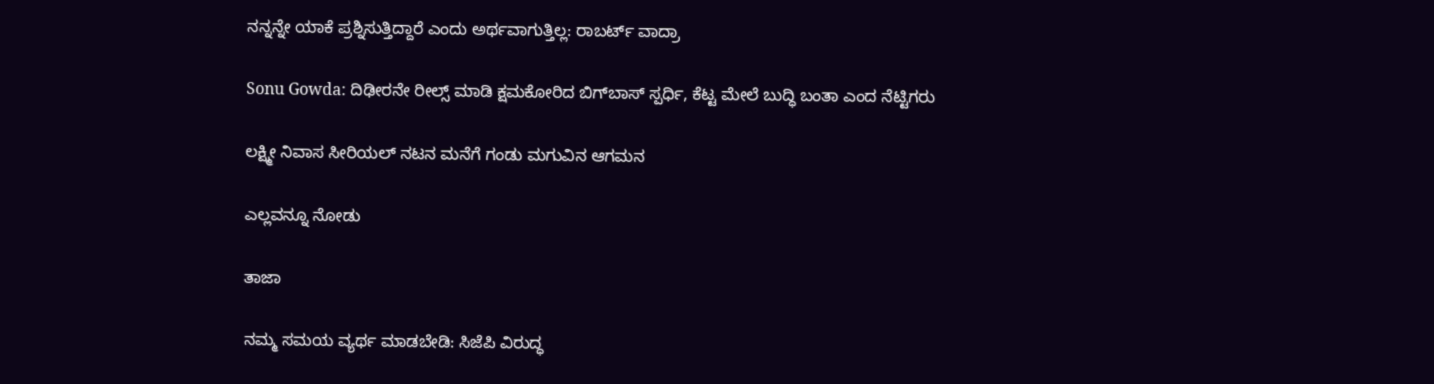ನನ್ನನ್ನೇ ಯಾಕೆ ಪ್ರಶ್ನಿಸುತ್ತಿದ್ದಾರೆ ಎಂದು ಅರ್ಥವಾಗುತ್ತಿಲ್ಲ: ರಾಬರ್ಟ್‌ ವಾದ್ರಾ

Sonu Gowda: ದಿಢೀರನೇ ರೀಲ್ಸ್ ಮಾಡಿ ಕ್ಷಮಕೋರಿದ ಬಿಗ್‌ಬಾಸ್‌ ಸ್ಪರ್ಧಿ, ಕೆಟ್ಟ ಮೇಲೆ ಬುದ್ಧಿ ಬಂತಾ ಎಂದ ನೆಟ್ಟಿಗರು

ಲಕ್ಷ್ಮೀ ನಿವಾಸ ಸೀರಿಯಲ್ ನಟನ ಮನೆಗೆ ಗಂಡು ಮಗುವಿನ ಆಗಮನ

ಎಲ್ಲವನ್ನೂ ನೋಡು

ತಾಜಾ

ನಮ್ಮ ಸಮಯ ವ್ಯರ್ಥ ಮಾಡಬೇಡಿ: ಸಿಜೆಪಿ ವಿರುದ್ಧ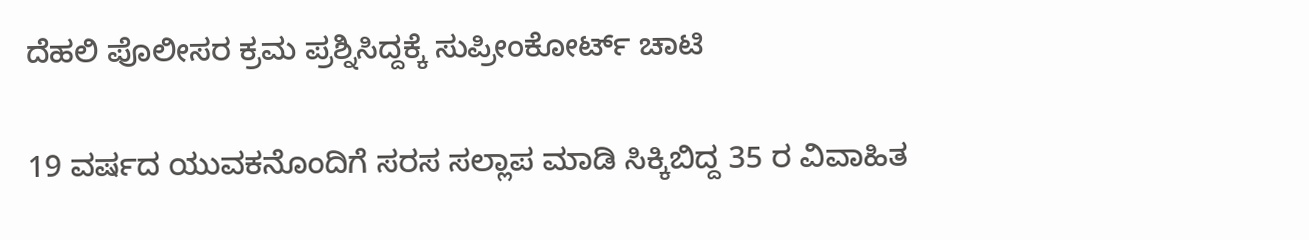ದೆಹಲಿ ಪೊಲೀಸರ ಕ್ರಮ ಪ್ರಶ್ನಿಸಿದ್ದಕ್ಕೆ ಸುಪ್ರೀಂಕೋರ್ಟ್ ಚಾಟಿ

19 ವರ್ಷದ ಯುವಕನೊಂದಿಗೆ ಸರಸ ಸಲ್ಲಾಪ ಮಾಡಿ ಸಿಕ್ಕಿಬಿದ್ದ 35 ರ ವಿವಾಹಿತ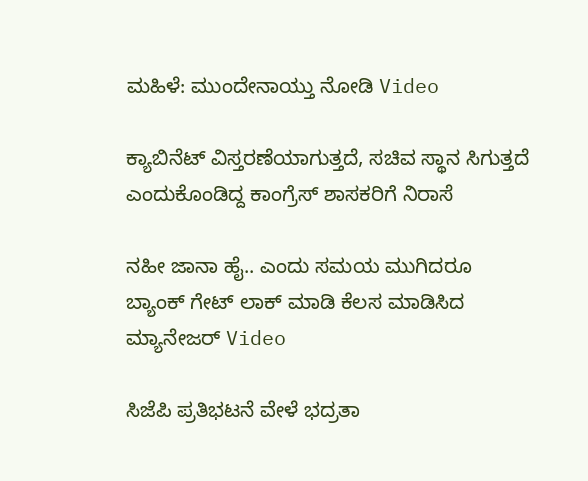ಮಹಿಳೆ: ಮುಂದೇನಾಯ್ತು ನೋಡಿ Video

ಕ್ಯಾಬಿನೆಟ್ ವಿಸ್ತರಣೆಯಾಗುತ್ತದೆ, ಸಚಿವ ಸ್ಥಾನ ಸಿಗುತ್ತದೆ ಎಂದುಕೊಂಡಿದ್ದ ಕಾಂಗ್ರೆಸ್ ಶಾಸಕರಿಗೆ ನಿರಾಸೆ

ನಹೀ ಜಾನಾ ಹೈ.. ಎಂದು ಸಮಯ ಮುಗಿದರೂ ಬ್ಯಾಂಕ್ ಗೇಟ್ ಲಾಕ್ ಮಾಡಿ ಕೆಲಸ ಮಾಡಿಸಿದ ಮ್ಯಾನೇಜರ್ Video

ಸಿಜೆಪಿ ಪ್ರತಿಭಟನೆ ವೇಳೆ ಭದ್ರತಾ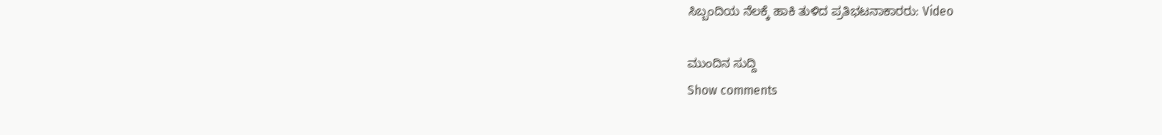ಸಿಬ್ಬಂದಿಯ ನೆಲಕ್ಕೆ ಹಾಕಿ ತುಳಿದ ಪ್ರತಿಭಟನಾಕಾರರು: Video

ಮುಂದಿನ ಸುದ್ದಿ
Show comments